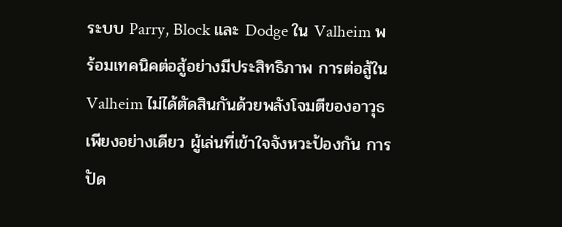ระบบ Parry, Block และ Dodge ใน Valheim พร้อมเทคนิคต่อสู้อย่างมีประสิทธิภาพ การต่อสู้ใน Valheim ไม่ได้ตัดสินกันด้วยพลังโจมตีของอาวุธเพียงอย่างเดียว ผู้เล่นที่เข้าใจจังหวะป้องกัน การปัด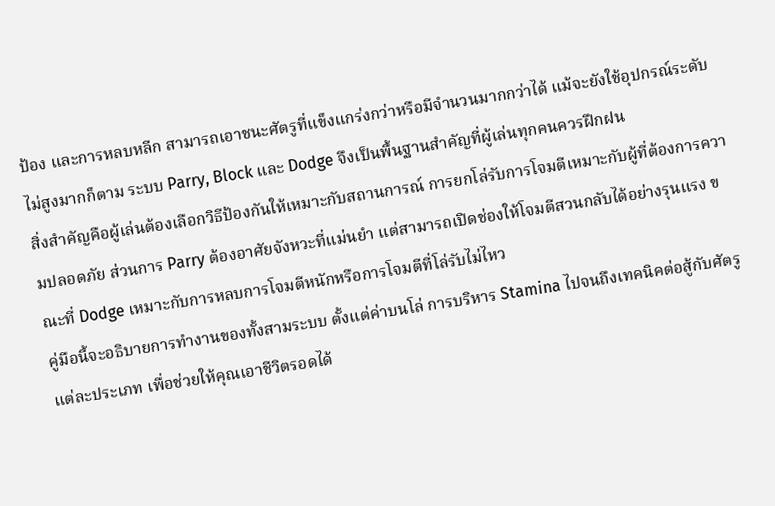ป้อง และการหลบหลีก สามารถเอาชนะศัตรูที่แข็งแกร่งกว่าหรือมีจำนวนมากกว่าได้ แม้จะยังใช้อุปกรณ์ระดับไม่สูงมากก็ตาม ระบบ Parry, Block และ Dodge จึงเป็นพื้นฐานสำคัญที่ผู้เล่นทุกคนควรฝึกฝน
สิ่งสำคัญคือผู้เล่นต้องเลือกวิธีป้องกันให้เหมาะกับสถานการณ์ การยกโล่รับการโจมตีเหมาะกับผู้ที่ต้องการความปลอดภัย ส่วนการ Parry ต้องอาศัยจังหวะที่แม่นยำ แต่สามารถเปิดช่องให้โจมตีสวนกลับได้อย่างรุนแรง ขณะที่ Dodge เหมาะกับการหลบการโจมตีหนักหรือการโจมตีที่โล่รับไม่ไหว
คู่มือนี้จะอธิบายการทำงานของทั้งสามระบบ ตั้งแต่ค่าบนโล่ การบริหาร Stamina ไปจนถึงเทคนิคต่อสู้กับศัตรูแต่ละประเภท เพื่อช่วยให้คุณเอาชีวิตรอดได้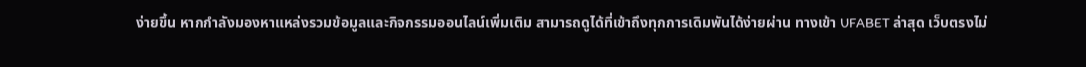ง่ายขึ้น หากกำลังมองหาแหล่งรวมข้อมูลและกิจกรรมออนไลน์เพิ่มเติม สามารถดูได้ที่เข้าถึงทุกการเดิมพันได้ง่ายผ่าน ทางเข้า UFABET ล่าสุด เว็บตรงไม่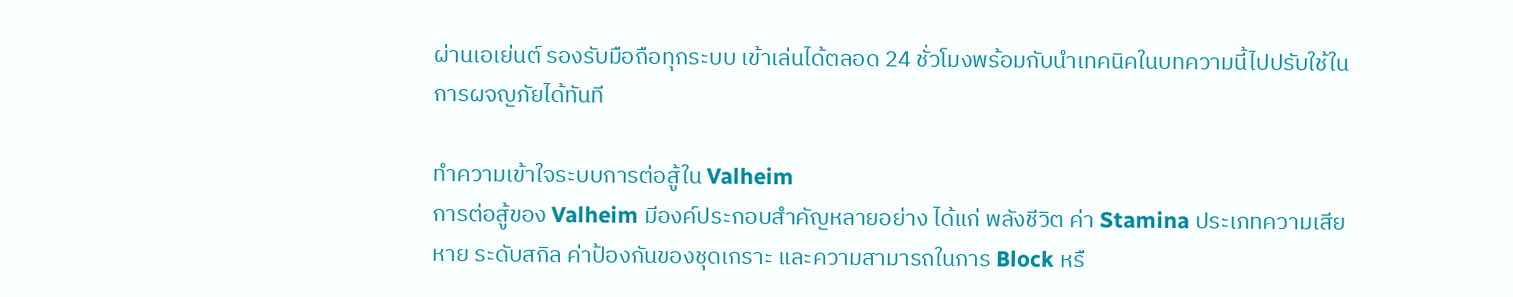ผ่านเอเย่นต์ รองรับมือถือทุกระบบ เข้าเล่นได้ตลอด 24 ชั่วโมงพร้อมกับนำเทคนิคในบทความนี้ไปปรับใช้ในการผจญภัยได้ทันที

ทำความเข้าใจระบบการต่อสู้ใน Valheim
การต่อสู้ของ Valheim มีองค์ประกอบสำคัญหลายอย่าง ได้แก่ พลังชีวิต ค่า Stamina ประเภทความเสียหาย ระดับสกิล ค่าป้องกันของชุดเกราะ และความสามารถในการ Block หรื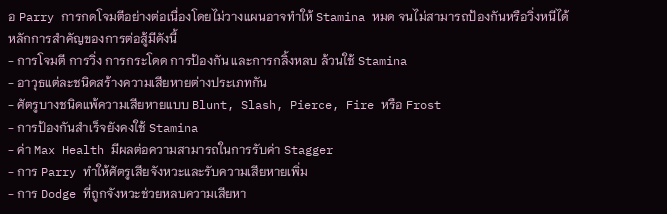อ Parry การกดโจมตีอย่างต่อเนื่องโดยไม่วางแผนอาจทำให้ Stamina หมด จนไม่สามารถป้องกันหรือวิ่งหนีได้
หลักการสำคัญของการต่อสู้มีดังนี้
- การโจมตี การวิ่ง การกระโดด การป้องกัน และการกลิ้งหลบ ล้วนใช้ Stamina
- อาวุธแต่ละชนิดสร้างความเสียหายต่างประเภทกัน
- ศัตรูบางชนิดแพ้ความเสียหายแบบ Blunt, Slash, Pierce, Fire หรือ Frost
- การป้องกันสำเร็จยังคงใช้ Stamina
- ค่า Max Health มีผลต่อความสามารถในการรับค่า Stagger
- การ Parry ทำให้ศัตรูเสียจังหวะและรับความเสียหายเพิ่ม
- การ Dodge ที่ถูกจังหวะช่วยหลบความเสียหา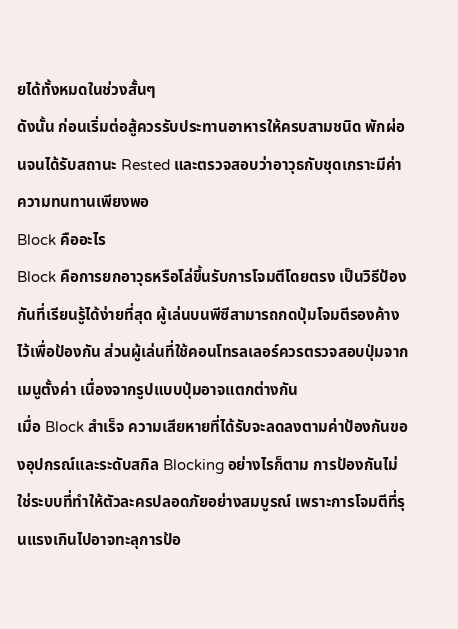ยได้ทั้งหมดในช่วงสั้นๆ
ดังนั้น ก่อนเริ่มต่อสู้ควรรับประทานอาหารให้ครบสามชนิด พักผ่อนจนได้รับสถานะ Rested และตรวจสอบว่าอาวุธกับชุดเกราะมีค่าความทนทานเพียงพอ
Block คืออะไร
Block คือการยกอาวุธหรือโล่ขึ้นรับการโจมตีโดยตรง เป็นวิธีป้องกันที่เรียนรู้ได้ง่ายที่สุด ผู้เล่นบนพีซีสามารถกดปุ่มโจมตีรองค้างไว้เพื่อป้องกัน ส่วนผู้เล่นที่ใช้คอนโทรลเลอร์ควรตรวจสอบปุ่มจากเมนูตั้งค่า เนื่องจากรูปแบบปุ่มอาจแตกต่างกัน
เมื่อ Block สำเร็จ ความเสียหายที่ได้รับจะลดลงตามค่าป้องกันของอุปกรณ์และระดับสกิล Blocking อย่างไรก็ตาม การป้องกันไม่ใช่ระบบที่ทำให้ตัวละครปลอดภัยอย่างสมบูรณ์ เพราะการโจมตีที่รุนแรงเกินไปอาจทะลุการป้อ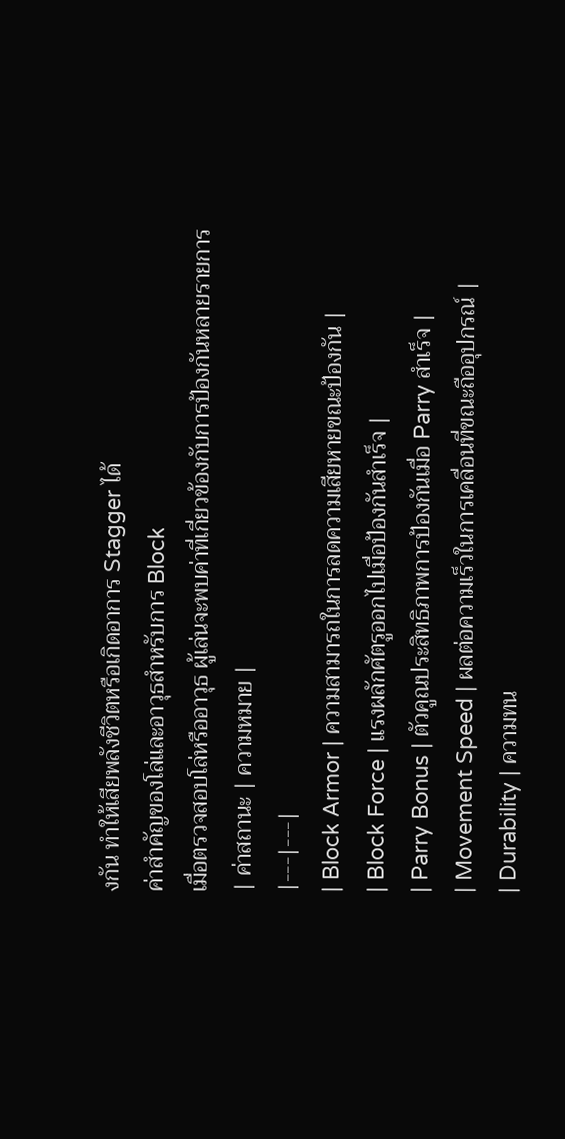งกัน ทำให้เสียพลังชีวิตหรือเกิดอาการ Stagger ได้
ค่าสำคัญของโล่และอาวุธสำหรับการ Block
เมื่อตรวจสอบโล่หรืออาวุธ ผู้เล่นจะพบค่าที่เกี่ยวข้องกับการป้องกันหลายรายการ
| ค่าสถานะ | ความหมาย |
|---|---|
| Block Armor | ความสามารถในการลดความเสียหายขณะป้องกัน |
| Block Force | แรงผลักศัตรูออกไปเมื่อป้องกันสำเร็จ |
| Parry Bonus | ตัวคูณประสิทธิภาพการป้องกันเมื่อ Parry สำเร็จ |
| Movement Speed | ผลต่อความเร็วในการเคลื่อนที่ขณะถืออุปกรณ์ |
| Durability | ความทน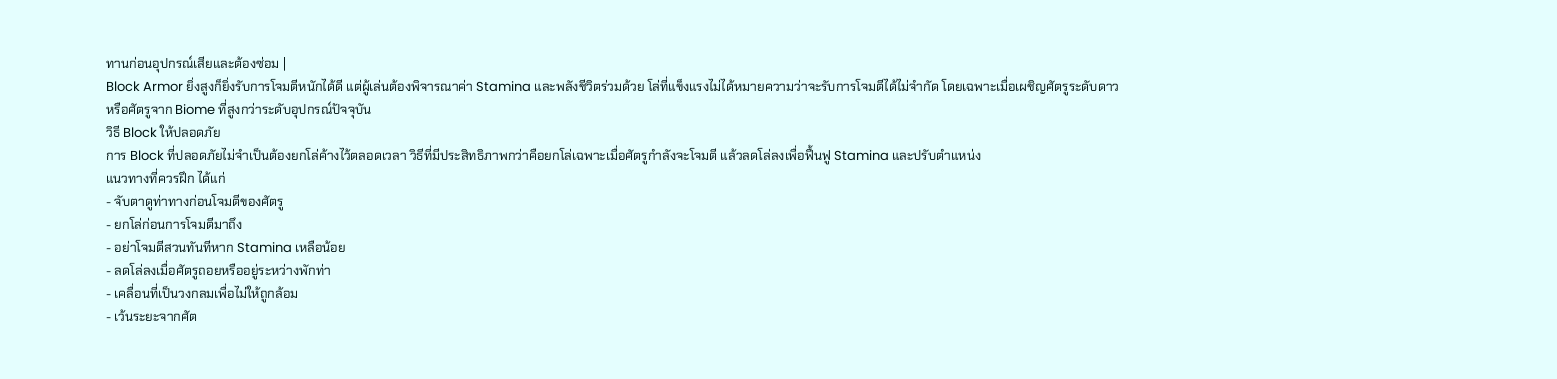ทานก่อนอุปกรณ์เสียและต้องซ่อม |
Block Armor ยิ่งสูงก็ยิ่งรับการโจมตีหนักได้ดี แต่ผู้เล่นต้องพิจารณาค่า Stamina และพลังชีวิตร่วมด้วย โล่ที่แข็งแรงไม่ได้หมายความว่าจะรับการโจมตีได้ไม่จำกัด โดยเฉพาะเมื่อเผชิญศัตรูระดับดาวหรือศัตรูจาก Biome ที่สูงกว่าระดับอุปกรณ์ปัจจุบัน
วิธี Block ให้ปลอดภัย
การ Block ที่ปลอดภัยไม่จำเป็นต้องยกโล่ค้างไว้ตลอดเวลา วิธีที่มีประสิทธิภาพกว่าคือยกโล่เฉพาะเมื่อศัตรูกำลังจะโจมตี แล้วลดโล่ลงเพื่อฟื้นฟู Stamina และปรับตำแหน่ง
แนวทางที่ควรฝึก ได้แก่
- จับตาดูท่าทางก่อนโจมตีของศัตรู
- ยกโล่ก่อนการโจมตีมาถึง
- อย่าโจมตีสวนทันทีหาก Stamina เหลือน้อย
- ลดโล่ลงเมื่อศัตรูถอยหรืออยู่ระหว่างพักท่า
- เคลื่อนที่เป็นวงกลมเพื่อไม่ให้ถูกล้อม
- เว้นระยะจากศัต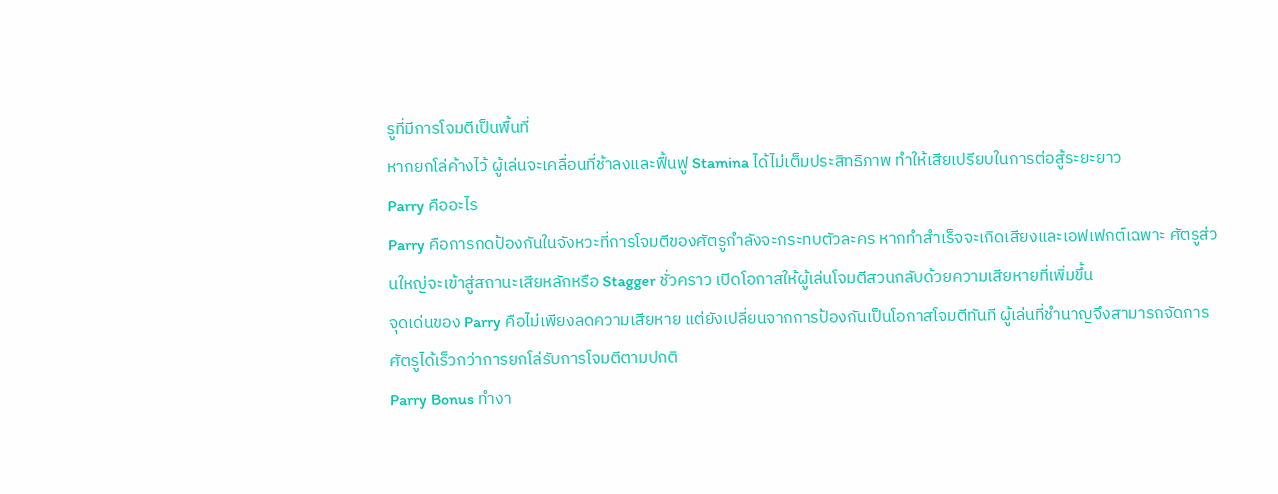รูที่มีการโจมตีเป็นพื้นที่
หากยกโล่ค้างไว้ ผู้เล่นจะเคลื่อนที่ช้าลงและฟื้นฟู Stamina ได้ไม่เต็มประสิทธิภาพ ทำให้เสียเปรียบในการต่อสู้ระยะยาว
Parry คืออะไร
Parry คือการกดป้องกันในจังหวะที่การโจมตีของศัตรูกำลังจะกระทบตัวละคร หากทำสำเร็จจะเกิดเสียงและเอฟเฟกต์เฉพาะ ศัตรูส่วนใหญ่จะเข้าสู่สถานะเสียหลักหรือ Stagger ชั่วคราว เปิดโอกาสให้ผู้เล่นโจมตีสวนกลับด้วยความเสียหายที่เพิ่มขึ้น
จุดเด่นของ Parry คือไม่เพียงลดความเสียหาย แต่ยังเปลี่ยนจากการป้องกันเป็นโอกาสโจมตีทันที ผู้เล่นที่ชำนาญจึงสามารถจัดการศัตรูได้เร็วกว่าการยกโล่รับการโจมตีตามปกติ
Parry Bonus ทำงา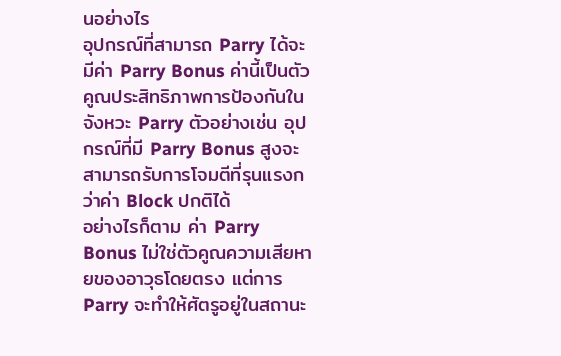นอย่างไร
อุปกรณ์ที่สามารถ Parry ได้จะมีค่า Parry Bonus ค่านี้เป็นตัวคูณประสิทธิภาพการป้องกันในจังหวะ Parry ตัวอย่างเช่น อุปกรณ์ที่มี Parry Bonus สูงจะสามารถรับการโจมตีที่รุนแรงกว่าค่า Block ปกติได้
อย่างไรก็ตาม ค่า Parry Bonus ไม่ใช่ตัวคูณความเสียหายของอาวุธโดยตรง แต่การ Parry จะทำให้ศัตรูอยู่ในสถานะ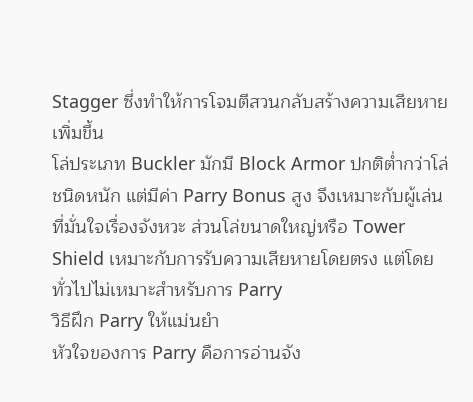Stagger ซึ่งทำให้การโจมตีสวนกลับสร้างความเสียหายเพิ่มขึ้น
โล่ประเภท Buckler มักมี Block Armor ปกติต่ำกว่าโล่ชนิดหนัก แต่มีค่า Parry Bonus สูง จึงเหมาะกับผู้เล่นที่มั่นใจเรื่องจังหวะ ส่วนโล่ขนาดใหญ่หรือ Tower Shield เหมาะกับการรับความเสียหายโดยตรง แต่โดยทั่วไปไม่เหมาะสำหรับการ Parry
วิธีฝึก Parry ให้แม่นยำ
หัวใจของการ Parry คือการอ่านจัง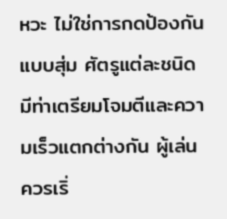หวะ ไม่ใช่การกดป้องกันแบบสุ่ม ศัตรูแต่ละชนิดมีท่าเตรียมโจมตีและความเร็วแตกต่างกัน ผู้เล่นควรเริ่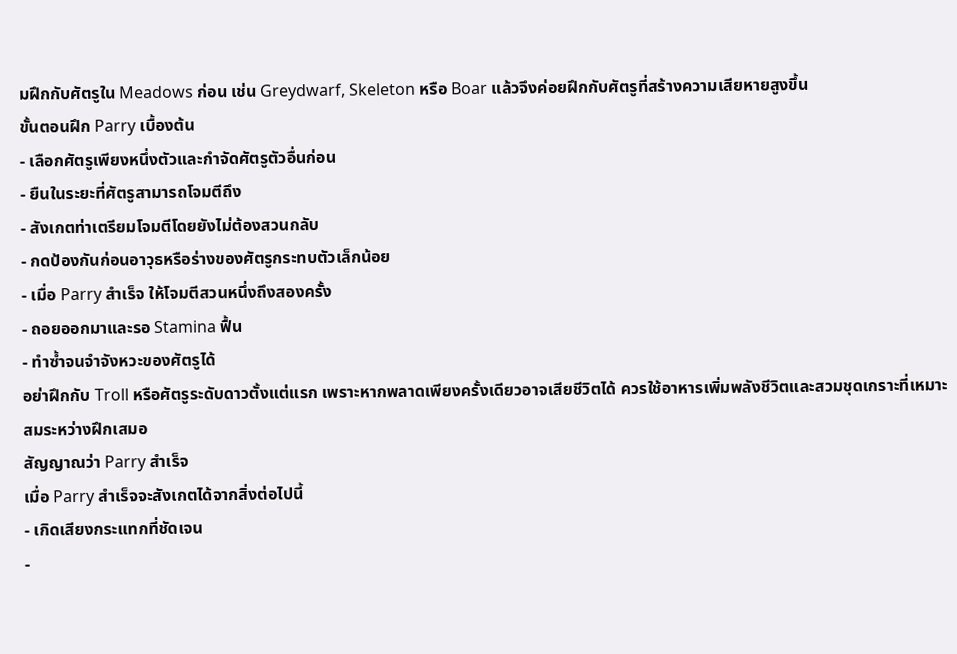มฝึกกับศัตรูใน Meadows ก่อน เช่น Greydwarf, Skeleton หรือ Boar แล้วจึงค่อยฝึกกับศัตรูที่สร้างความเสียหายสูงขึ้น
ขั้นตอนฝึก Parry เบื้องต้น
- เลือกศัตรูเพียงหนึ่งตัวและกำจัดศัตรูตัวอื่นก่อน
- ยืนในระยะที่ศัตรูสามารถโจมตีถึง
- สังเกตท่าเตรียมโจมตีโดยยังไม่ต้องสวนกลับ
- กดป้องกันก่อนอาวุธหรือร่างของศัตรูกระทบตัวเล็กน้อย
- เมื่อ Parry สำเร็จ ให้โจมตีสวนหนึ่งถึงสองครั้ง
- ถอยออกมาและรอ Stamina ฟื้น
- ทำซ้ำจนจำจังหวะของศัตรูได้
อย่าฝึกกับ Troll หรือศัตรูระดับดาวตั้งแต่แรก เพราะหากพลาดเพียงครั้งเดียวอาจเสียชีวิตได้ ควรใช้อาหารเพิ่มพลังชีวิตและสวมชุดเกราะที่เหมาะสมระหว่างฝึกเสมอ
สัญญาณว่า Parry สำเร็จ
เมื่อ Parry สำเร็จจะสังเกตได้จากสิ่งต่อไปนี้
- เกิดเสียงกระแทกที่ชัดเจน
-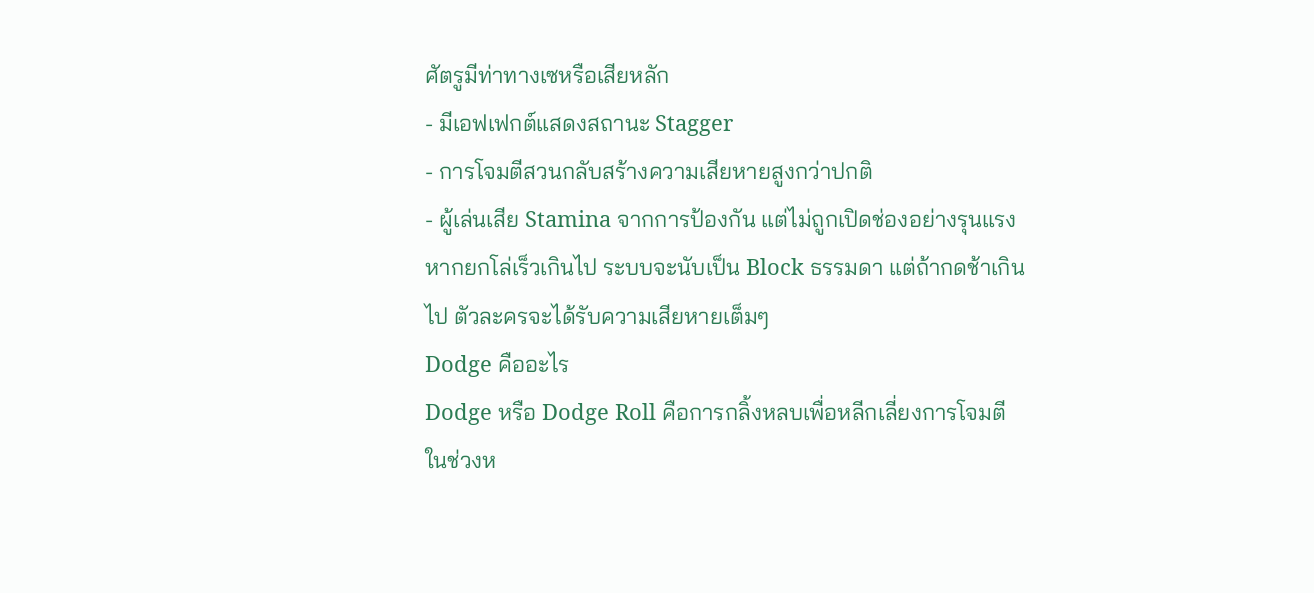ศัตรูมีท่าทางเซหรือเสียหลัก
- มีเอฟเฟกต์แสดงสถานะ Stagger
- การโจมตีสวนกลับสร้างความเสียหายสูงกว่าปกติ
- ผู้เล่นเสีย Stamina จากการป้องกัน แต่ไม่ถูกเปิดช่องอย่างรุนแรง
หากยกโล่เร็วเกินไป ระบบจะนับเป็น Block ธรรมดา แต่ถ้ากดช้าเกินไป ตัวละครจะได้รับความเสียหายเต็มๆ
Dodge คืออะไร
Dodge หรือ Dodge Roll คือการกลิ้งหลบเพื่อหลีกเลี่ยงการโจมตี ในช่วงห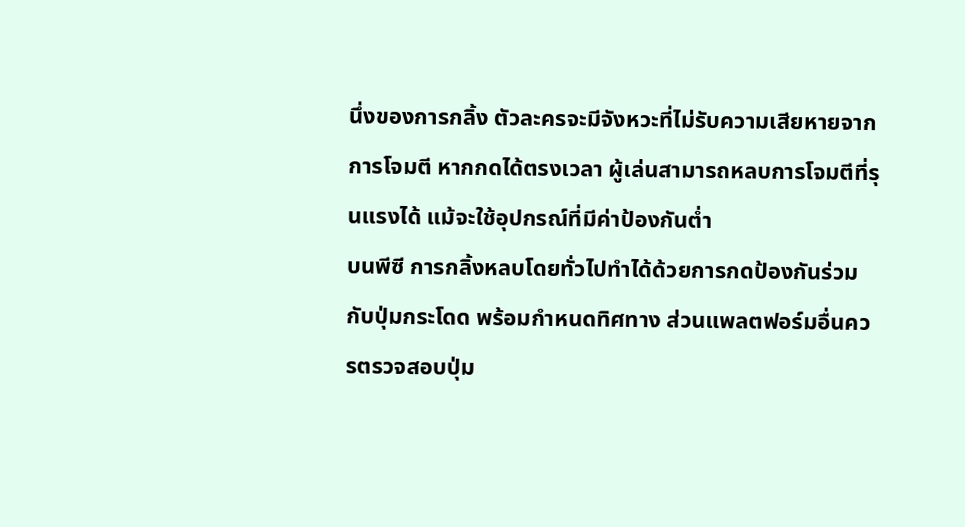นึ่งของการกลิ้ง ตัวละครจะมีจังหวะที่ไม่รับความเสียหายจากการโจมตี หากกดได้ตรงเวลา ผู้เล่นสามารถหลบการโจมตีที่รุนแรงได้ แม้จะใช้อุปกรณ์ที่มีค่าป้องกันต่ำ
บนพีซี การกลิ้งหลบโดยทั่วไปทำได้ด้วยการกดป้องกันร่วมกับปุ่มกระโดด พร้อมกำหนดทิศทาง ส่วนแพลตฟอร์มอื่นควรตรวจสอบปุ่ม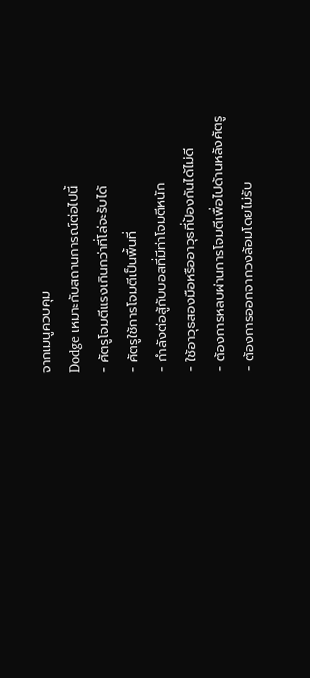จากเมนูควบคุม
Dodge เหมาะกับสถานการณ์ต่อไปนี้
- ศัตรูโจมตีแรงเกินกว่าที่โล่จะรับได้
- ศัตรูใช้การโจมตีเป็นพื้นที่
- กำลังต่อสู้กับบอสที่มีท่าโจมตีหนัก
- ใช้อาวุธสองมือหรืออาวุธที่ป้องกันได้ไม่ดี
- ต้องการหลบผ่านการโจมตีเพื่อไปด้านหลังศัตรู
- ต้องการออกจากวงล้อมโดยไม่รับ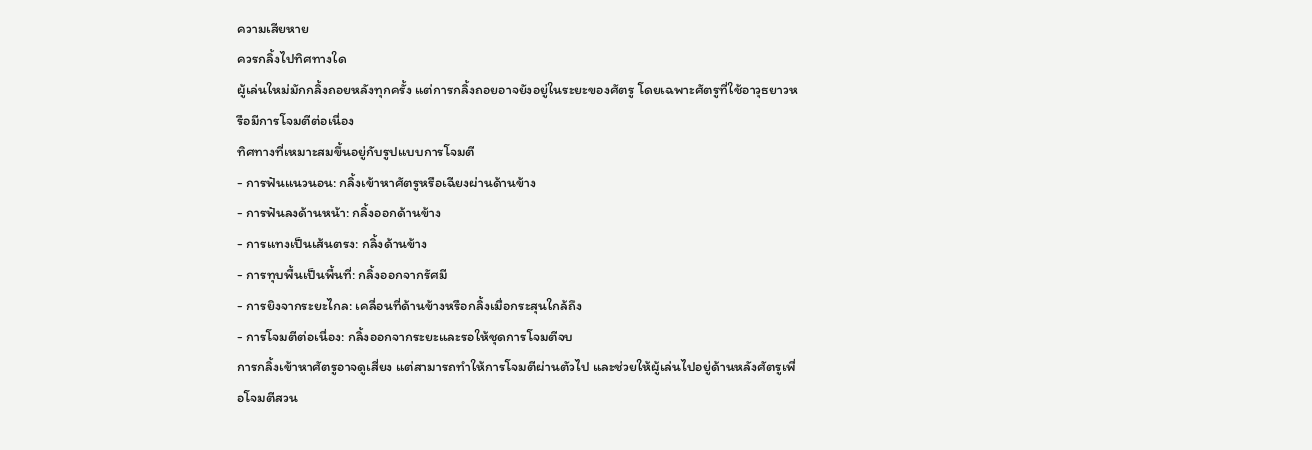ความเสียหาย
ควรกลิ้งไปทิศทางใด
ผู้เล่นใหม่มักกลิ้งถอยหลังทุกครั้ง แต่การกลิ้งถอยอาจยังอยู่ในระยะของศัตรู โดยเฉพาะศัตรูที่ใช้อาวุธยาวหรือมีการโจมตีต่อเนื่อง
ทิศทางที่เหมาะสมขึ้นอยู่กับรูปแบบการโจมตี
- การฟันแนวนอน: กลิ้งเข้าหาศัตรูหรือเฉียงผ่านด้านข้าง
- การฟันลงด้านหน้า: กลิ้งออกด้านข้าง
- การแทงเป็นเส้นตรง: กลิ้งด้านข้าง
- การทุบพื้นเป็นพื้นที่: กลิ้งออกจากรัศมี
- การยิงจากระยะไกล: เคลื่อนที่ด้านข้างหรือกลิ้งเมื่อกระสุนใกล้ถึง
- การโจมตีต่อเนื่อง: กลิ้งออกจากระยะและรอให้ชุดการโจมตีจบ
การกลิ้งเข้าหาศัตรูอาจดูเสี่ยง แต่สามารถทำให้การโจมตีผ่านตัวไป และช่วยให้ผู้เล่นไปอยู่ด้านหลังศัตรูเพื่อโจมตีสวน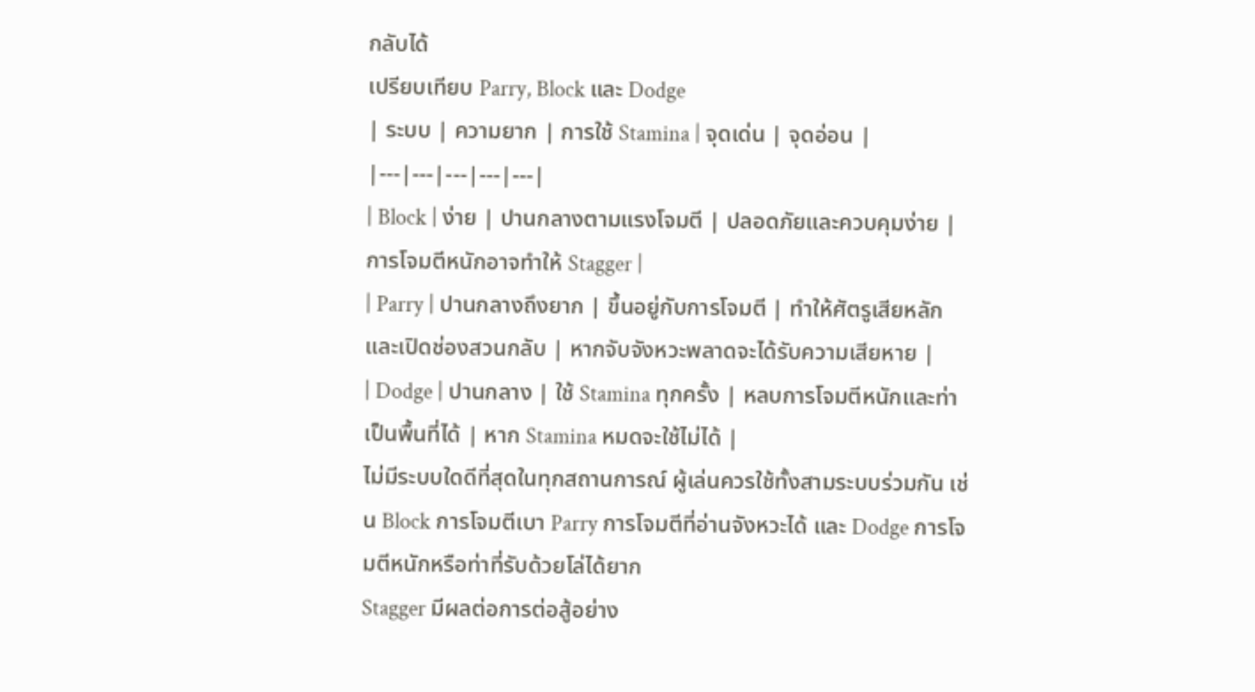กลับได้
เปรียบเทียบ Parry, Block และ Dodge
| ระบบ | ความยาก | การใช้ Stamina | จุดเด่น | จุดอ่อน |
|---|---|---|---|---|
| Block | ง่าย | ปานกลางตามแรงโจมตี | ปลอดภัยและควบคุมง่าย | การโจมตีหนักอาจทำให้ Stagger |
| Parry | ปานกลางถึงยาก | ขึ้นอยู่กับการโจมตี | ทำให้ศัตรูเสียหลักและเปิดช่องสวนกลับ | หากจับจังหวะพลาดจะได้รับความเสียหาย |
| Dodge | ปานกลาง | ใช้ Stamina ทุกครั้ง | หลบการโจมตีหนักและท่าเป็นพื้นที่ได้ | หาก Stamina หมดจะใช้ไม่ได้ |
ไม่มีระบบใดดีที่สุดในทุกสถานการณ์ ผู้เล่นควรใช้ทั้งสามระบบร่วมกัน เช่น Block การโจมตีเบา Parry การโจมตีที่อ่านจังหวะได้ และ Dodge การโจมตีหนักหรือท่าที่รับด้วยโล่ได้ยาก
Stagger มีผลต่อการต่อสู้อย่าง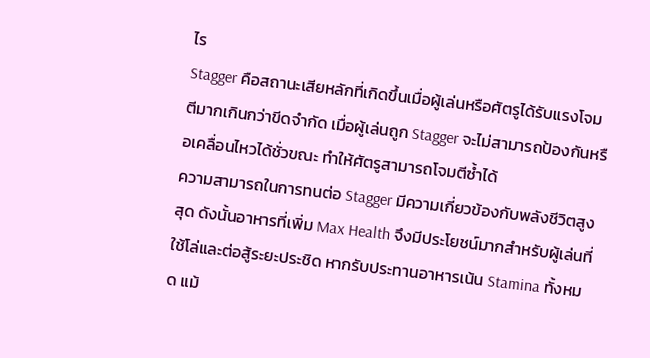ไร
Stagger คือสถานะเสียหลักที่เกิดขึ้นเมื่อผู้เล่นหรือศัตรูได้รับแรงโจมตีมากเกินกว่าขีดจำกัด เมื่อผู้เล่นถูก Stagger จะไม่สามารถป้องกันหรือเคลื่อนไหวได้ชั่วขณะ ทำให้ศัตรูสามารถโจมตีซ้ำได้
ความสามารถในการทนต่อ Stagger มีความเกี่ยวข้องกับพลังชีวิตสูงสุด ดังนั้นอาหารที่เพิ่ม Max Health จึงมีประโยชน์มากสำหรับผู้เล่นที่ใช้โล่และต่อสู้ระยะประชิด หากรับประทานอาหารเน้น Stamina ทั้งหมด แม้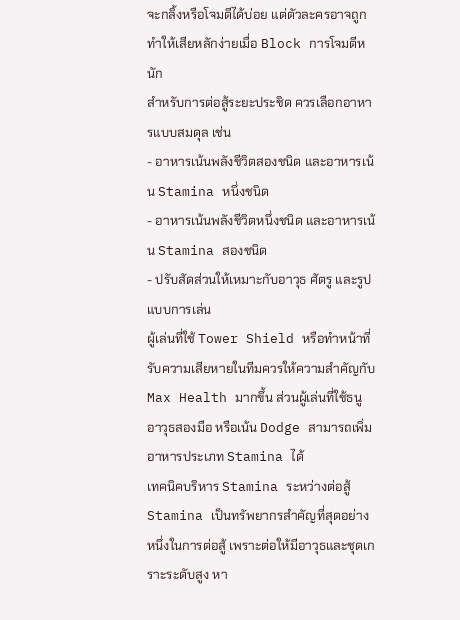จะกลิ้งหรือโจมตีได้บ่อย แต่ตัวละครอาจถูกทำให้เสียหลักง่ายเมื่อ Block การโจมตีหนัก
สำหรับการต่อสู้ระยะประชิด ควรเลือกอาหารแบบสมดุล เช่น
- อาหารเน้นพลังชีวิตสองชนิด และอาหารเน้น Stamina หนึ่งชนิด
- อาหารเน้นพลังชีวิตหนึ่งชนิด และอาหารเน้น Stamina สองชนิด
- ปรับสัดส่วนให้เหมาะกับอาวุธ ศัตรู และรูปแบบการเล่น
ผู้เล่นที่ใช้ Tower Shield หรือทำหน้าที่รับความเสียหายในทีมควรให้ความสำคัญกับ Max Health มากขึ้น ส่วนผู้เล่นที่ใช้ธนู อาวุธสองมือ หรือเน้น Dodge สามารถเพิ่มอาหารประเภท Stamina ได้
เทคนิคบริหาร Stamina ระหว่างต่อสู้
Stamina เป็นทรัพยากรสำคัญที่สุดอย่างหนึ่งในการต่อสู้ เพราะต่อให้มีอาวุธและชุดเกราะระดับสูง หา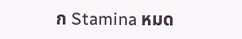ก Stamina หมด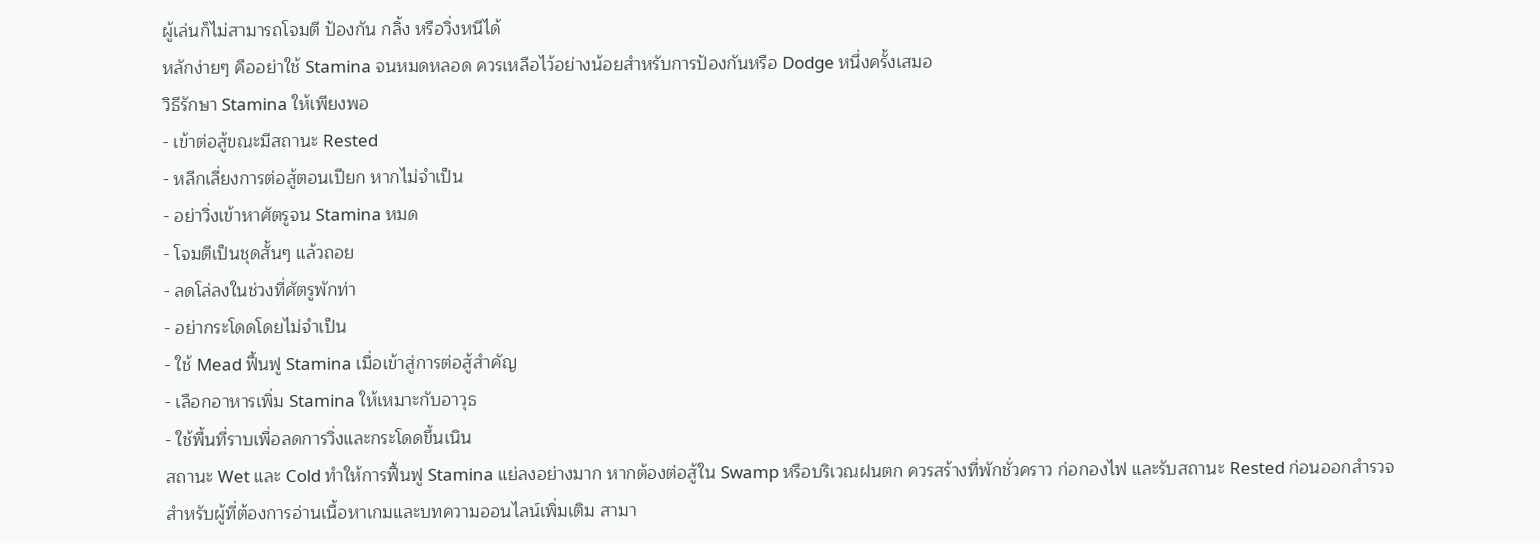ผู้เล่นก็ไม่สามารถโจมตี ป้องกัน กลิ้ง หรือวิ่งหนีได้
หลักง่ายๆ คืออย่าใช้ Stamina จนหมดหลอด ควรเหลือไว้อย่างน้อยสำหรับการป้องกันหรือ Dodge หนึ่งครั้งเสมอ
วิธีรักษา Stamina ให้เพียงพอ
- เข้าต่อสู้ขณะมีสถานะ Rested
- หลีกเลี่ยงการต่อสู้ตอนเปียก หากไม่จำเป็น
- อย่าวิ่งเข้าหาศัตรูจน Stamina หมด
- โจมตีเป็นชุดสั้นๆ แล้วถอย
- ลดโล่ลงในช่วงที่ศัตรูพักท่า
- อย่ากระโดดโดยไม่จำเป็น
- ใช้ Mead ฟื้นฟู Stamina เมื่อเข้าสู่การต่อสู้สำคัญ
- เลือกอาหารเพิ่ม Stamina ให้เหมาะกับอาวุธ
- ใช้พื้นที่ราบเพื่อลดการวิ่งและกระโดดขึ้นเนิน
สถานะ Wet และ Cold ทำให้การฟื้นฟู Stamina แย่ลงอย่างมาก หากต้องต่อสู้ใน Swamp หรือบริเวณฝนตก ควรสร้างที่พักชั่วคราว ก่อกองไฟ และรับสถานะ Rested ก่อนออกสำรวจ
สำหรับผู้ที่ต้องการอ่านเนื้อหาเกมและบทความออนไลน์เพิ่มเติม สามา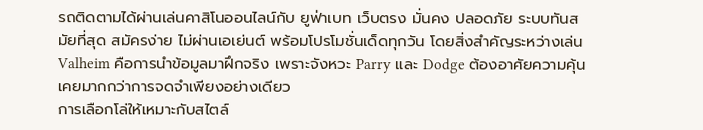รถติดตามได้ผ่านเล่นคาสิโนออนไลน์กับ ยูฟ่าเบท เว็บตรง มั่นคง ปลอดภัย ระบบทันสมัยที่สุด สมัครง่าย ไม่ผ่านเอเย่นต์ พร้อมโปรโมชั่นเด็ดทุกวัน โดยสิ่งสำคัญระหว่างเล่น Valheim คือการนำข้อมูลมาฝึกจริง เพราะจังหวะ Parry และ Dodge ต้องอาศัยความคุ้นเคยมากกว่าการจดจำเพียงอย่างเดียว
การเลือกโล่ให้เหมาะกับสไตล์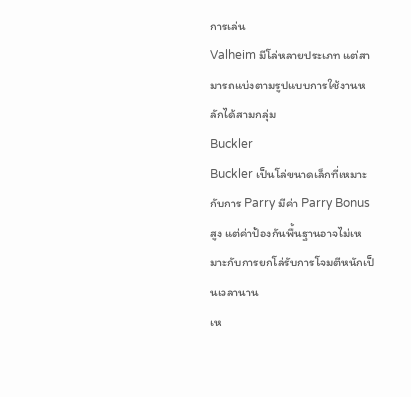การเล่น
Valheim มีโล่หลายประเภท แต่สามารถแบ่งตามรูปแบบการใช้งานหลักได้สามกลุ่ม
Buckler
Buckler เป็นโล่ขนาดเล็กที่เหมาะกับการ Parry มีค่า Parry Bonus สูง แต่ค่าป้องกันพื้นฐานอาจไม่เหมาะกับการยกโล่รับการโจมตีหนักเป็นเวลานาน
เห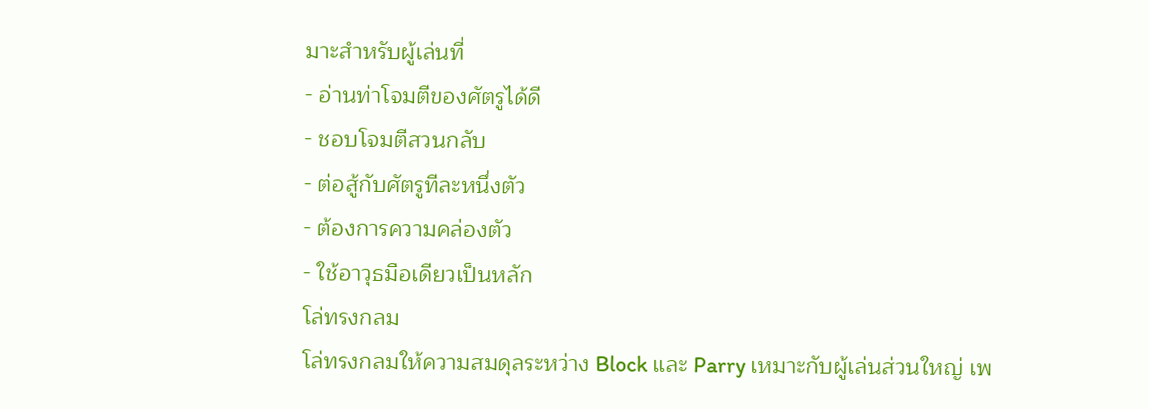มาะสำหรับผู้เล่นที่
- อ่านท่าโจมตีของศัตรูได้ดี
- ชอบโจมตีสวนกลับ
- ต่อสู้กับศัตรูทีละหนึ่งตัว
- ต้องการความคล่องตัว
- ใช้อาวุธมือเดียวเป็นหลัก
โล่ทรงกลม
โล่ทรงกลมให้ความสมดุลระหว่าง Block และ Parry เหมาะกับผู้เล่นส่วนใหญ่ เพ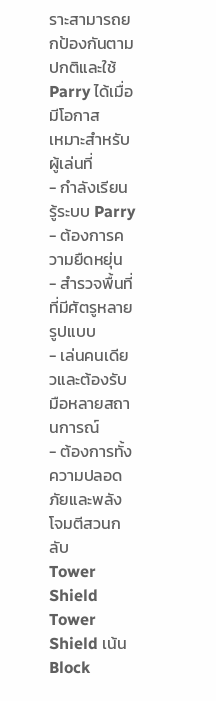ราะสามารถยกป้องกันตามปกติและใช้ Parry ได้เมื่อมีโอกาส
เหมาะสำหรับผู้เล่นที่
- กำลังเรียนรู้ระบบ Parry
- ต้องการความยืดหยุ่น
- สำรวจพื้นที่ที่มีศัตรูหลายรูปแบบ
- เล่นคนเดียวและต้องรับมือหลายสถานการณ์
- ต้องการทั้งความปลอดภัยและพลังโจมตีสวนกลับ
Tower Shield
Tower Shield เน้น Block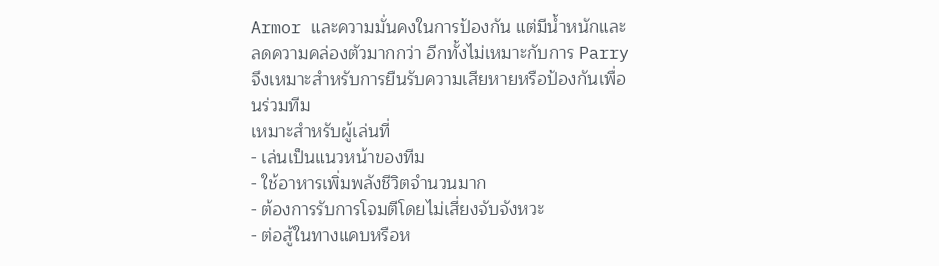Armor และความมั่นคงในการป้องกัน แต่มีน้ำหนักและลดความคล่องตัวมากกว่า อีกทั้งไม่เหมาะกับการ Parry จึงเหมาะสำหรับการยืนรับความเสียหายหรือป้องกันเพื่อนร่วมทีม
เหมาะสำหรับผู้เล่นที่
- เล่นเป็นแนวหน้าของทีม
- ใช้อาหารเพิ่มพลังชีวิตจำนวนมาก
- ต้องการรับการโจมตีโดยไม่เสี่ยงจับจังหวะ
- ต่อสู้ในทางแคบหรือห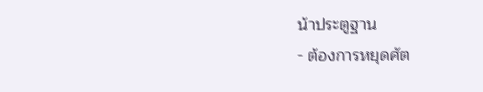น้าประตูฐาน
- ต้องการหยุดศัต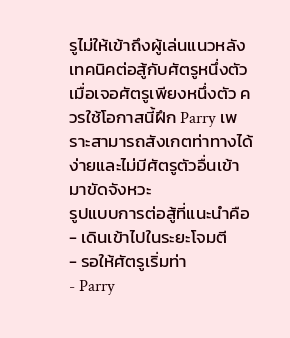รูไม่ให้เข้าถึงผู้เล่นแนวหลัง
เทคนิคต่อสู้กับศัตรูหนึ่งตัว
เมื่อเจอศัตรูเพียงหนึ่งตัว ควรใช้โอกาสนี้ฝึก Parry เพราะสามารถสังเกตท่าทางได้ง่ายและไม่มีศัตรูตัวอื่นเข้ามาขัดจังหวะ
รูปแบบการต่อสู้ที่แนะนำคือ
- เดินเข้าไปในระยะโจมตี
- รอให้ศัตรูเริ่มท่า
- Parry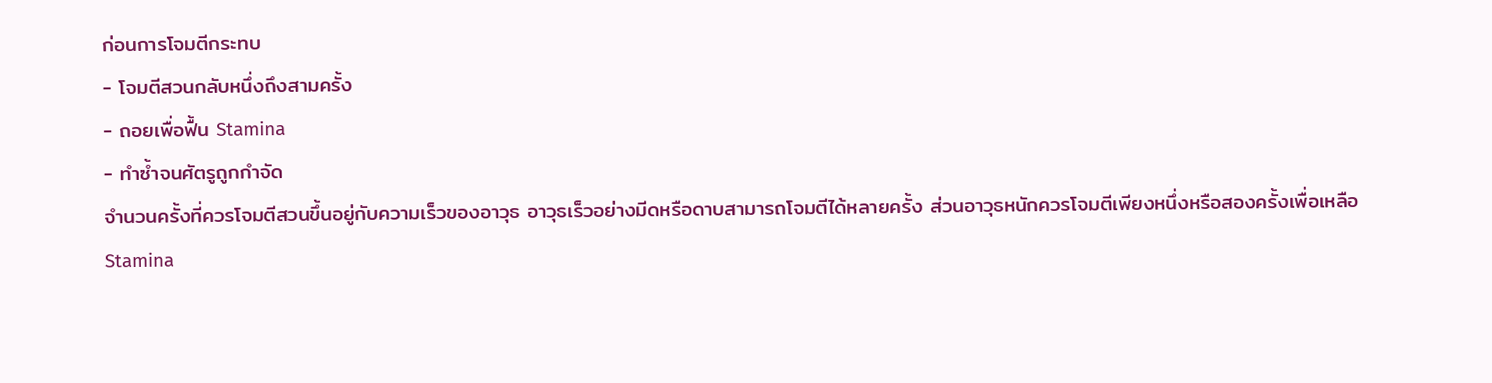ก่อนการโจมตีกระทบ
- โจมตีสวนกลับหนึ่งถึงสามครั้ง
- ถอยเพื่อฟื้น Stamina
- ทำซ้ำจนศัตรูถูกกำจัด
จำนวนครั้งที่ควรโจมตีสวนขึ้นอยู่กับความเร็วของอาวุธ อาวุธเร็วอย่างมีดหรือดาบสามารถโจมตีได้หลายครั้ง ส่วนอาวุธหนักควรโจมตีเพียงหนึ่งหรือสองครั้งเพื่อเหลือ Stamina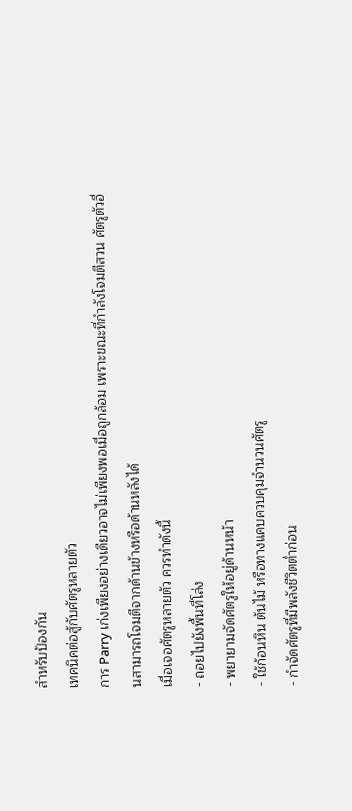สำหรับป้องกัน
เทคนิคต่อสู้กับศัตรูหลายตัว
การ Parry เก่งเพียงอย่างเดียวอาจไม่เพียงพอเมื่อถูกล้อม เพราะขณะที่กำลังโจมตีสวน ศัตรูตัวอื่นสามารถโจมตีจากด้านข้างหรือด้านหลังได้
เมื่อเจอศัตรูหลายตัว ควรทำดังนี้
- ถอยไปยังพื้นที่โล่ง
- พยายามจัดศัตรูให้อยู่ด้านหน้า
- ใช้ก้อนหิน ต้นไม้ หรือทางแคบควบคุมจำนวนศัตรู
- กำจัดศัตรูที่มีพลังชีวิตต่ำก่อน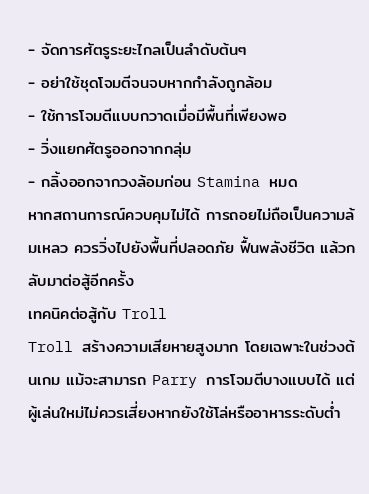- จัดการศัตรูระยะไกลเป็นลำดับต้นๆ
- อย่าใช้ชุดโจมตีจนจบหากกำลังถูกล้อม
- ใช้การโจมตีแบบกวาดเมื่อมีพื้นที่เพียงพอ
- วิ่งแยกศัตรูออกจากกลุ่ม
- กลิ้งออกจากวงล้อมก่อน Stamina หมด
หากสถานการณ์ควบคุมไม่ได้ การถอยไม่ถือเป็นความล้มเหลว ควรวิ่งไปยังพื้นที่ปลอดภัย ฟื้นพลังชีวิต แล้วกลับมาต่อสู้อีกครั้ง
เทคนิคต่อสู้กับ Troll
Troll สร้างความเสียหายสูงมาก โดยเฉพาะในช่วงต้นเกม แม้จะสามารถ Parry การโจมตีบางแบบได้ แต่ผู้เล่นใหม่ไม่ควรเสี่ยงหากยังใช้โล่หรืออาหารระดับต่ำ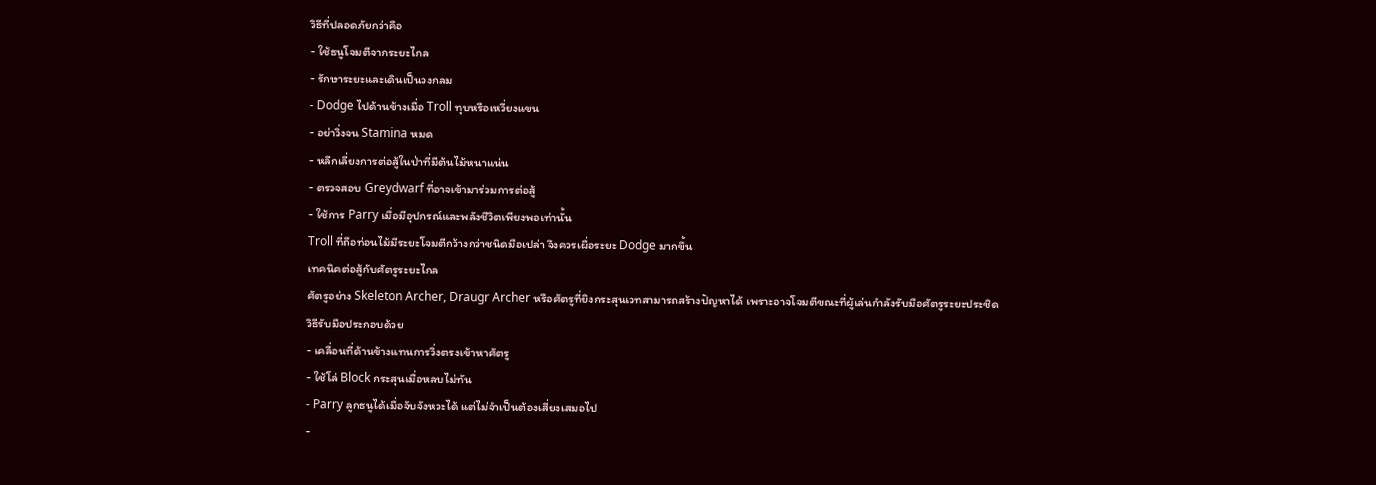วิธีที่ปลอดภัยกว่าคือ
- ใช้ธนูโจมตีจากระยะไกล
- รักษาระยะและเดินเป็นวงกลม
- Dodge ไปด้านข้างเมื่อ Troll ทุบหรือเหวี่ยงแขน
- อย่าวิ่งจน Stamina หมด
- หลีกเลี่ยงการต่อสู้ในป่าที่มีต้นไม้หนาแน่น
- ตรวจสอบ Greydwarf ที่อาจเข้ามาร่วมการต่อสู้
- ใช้การ Parry เมื่อมีอุปกรณ์และพลังชีวิตเพียงพอเท่านั้น
Troll ที่ถือท่อนไม้มีระยะโจมตีกว้างกว่าชนิดมือเปล่า จึงควรเผื่อระยะ Dodge มากขึ้น
เทคนิคต่อสู้กับศัตรูระยะไกล
ศัตรูอย่าง Skeleton Archer, Draugr Archer หรือศัตรูที่ยิงกระสุนเวทสามารถสร้างปัญหาได้ เพราะอาจโจมตีขณะที่ผู้เล่นกำลังรับมือศัตรูระยะประชิด
วิธีรับมือประกอบด้วย
- เคลื่อนที่ด้านข้างแทนการวิ่งตรงเข้าหาศัตรู
- ใช้โล่ Block กระสุนเมื่อหลบไม่ทัน
- Parry ลูกธนูได้เมื่อจับจังหวะได้ แต่ไม่จำเป็นต้องเสี่ยงเสมอไป
-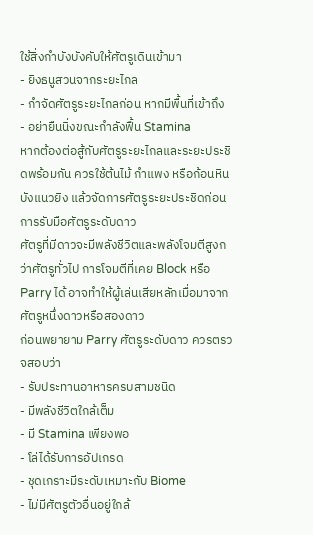ใช้สิ่งกำบังบังคับให้ศัตรูเดินเข้ามา
- ยิงธนูสวนจากระยะไกล
- กำจัดศัตรูระยะไกลก่อน หากมีพื้นที่เข้าถึง
- อย่ายืนนิ่งขณะกำลังฟื้น Stamina
หากต้องต่อสู้กับศัตรูระยะไกลและระยะประชิดพร้อมกัน ควรใช้ต้นไม้ กำแพง หรือก้อนหินบังแนวยิง แล้วจัดการศัตรูระยะประชิดก่อน
การรับมือศัตรูระดับดาว
ศัตรูที่มีดาวจะมีพลังชีวิตและพลังโจมตีสูงกว่าศัตรูทั่วไป การโจมตีที่เคย Block หรือ Parry ได้ อาจทำให้ผู้เล่นเสียหลักเมื่อมาจากศัตรูหนึ่งดาวหรือสองดาว
ก่อนพยายาม Parry ศัตรูระดับดาว ควรตรวจสอบว่า
- รับประทานอาหารครบสามชนิด
- มีพลังชีวิตใกล้เต็ม
- มี Stamina เพียงพอ
- โล่ได้รับการอัปเกรด
- ชุดเกราะมีระดับเหมาะกับ Biome
- ไม่มีศัตรูตัวอื่นอยู่ใกล้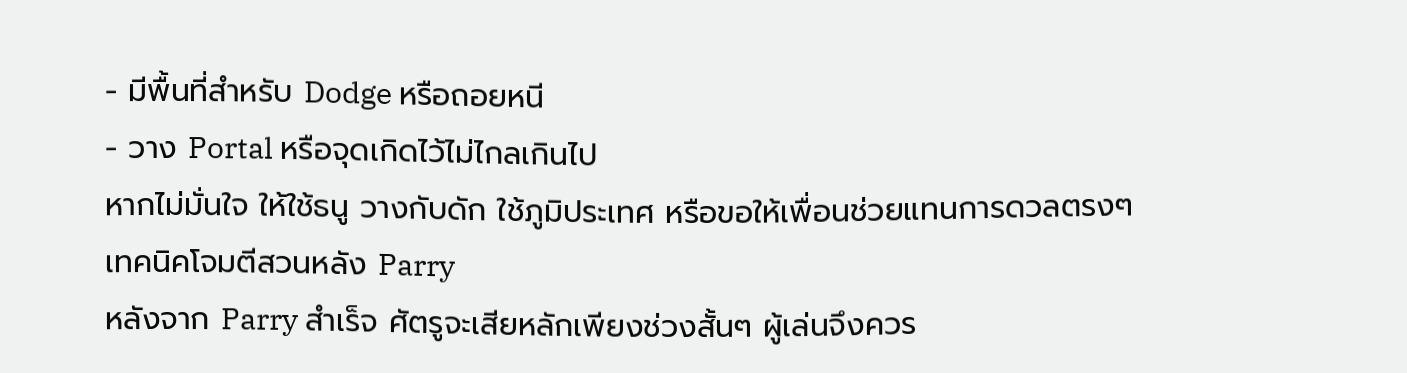- มีพื้นที่สำหรับ Dodge หรือถอยหนี
- วาง Portal หรือจุดเกิดไว้ไม่ไกลเกินไป
หากไม่มั่นใจ ให้ใช้ธนู วางกับดัก ใช้ภูมิประเทศ หรือขอให้เพื่อนช่วยแทนการดวลตรงๆ
เทคนิคโจมตีสวนหลัง Parry
หลังจาก Parry สำเร็จ ศัตรูจะเสียหลักเพียงช่วงสั้นๆ ผู้เล่นจึงควร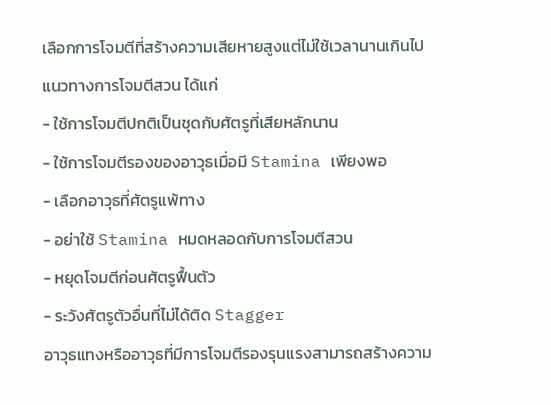เลือกการโจมตีที่สร้างความเสียหายสูงแต่ไม่ใช้เวลานานเกินไป
แนวทางการโจมตีสวน ได้แก่
- ใช้การโจมตีปกติเป็นชุดกับศัตรูที่เสียหลักนาน
- ใช้การโจมตีรองของอาวุธเมื่อมี Stamina เพียงพอ
- เลือกอาวุธที่ศัตรูแพ้ทาง
- อย่าใช้ Stamina หมดหลอดกับการโจมตีสวน
- หยุดโจมตีก่อนศัตรูฟื้นตัว
- ระวังศัตรูตัวอื่นที่ไม่ได้ติด Stagger
อาวุธแทงหรืออาวุธที่มีการโจมตีรองรุนแรงสามารถสร้างความ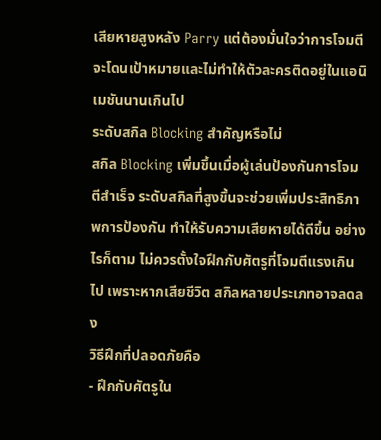เสียหายสูงหลัง Parry แต่ต้องมั่นใจว่าการโจมตีจะโดนเป้าหมายและไม่ทำให้ตัวละครติดอยู่ในแอนิเมชันนานเกินไป
ระดับสกิล Blocking สำคัญหรือไม่
สกิล Blocking เพิ่มขึ้นเมื่อผู้เล่นป้องกันการโจมตีสำเร็จ ระดับสกิลที่สูงขึ้นจะช่วยเพิ่มประสิทธิภาพการป้องกัน ทำให้รับความเสียหายได้ดีขึ้น อย่างไรก็ตาม ไม่ควรตั้งใจฝึกกับศัตรูที่โจมตีแรงเกินไป เพราะหากเสียชีวิต สกิลหลายประเภทอาจลดลง
วิธีฝึกที่ปลอดภัยคือ
- ฝึกกับศัตรูใน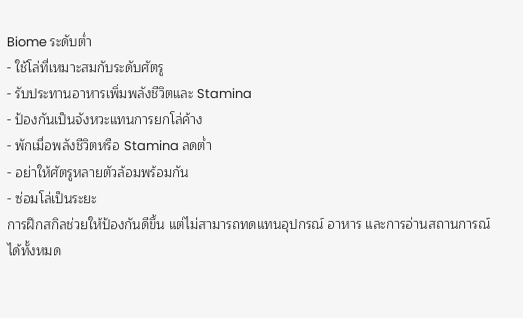Biome ระดับต่ำ
- ใช้โล่ที่เหมาะสมกับระดับศัตรู
- รับประทานอาหารเพิ่มพลังชีวิตและ Stamina
- ป้องกันเป็นจังหวะแทนการยกโล่ค้าง
- พักเมื่อพลังชีวิตหรือ Stamina ลดต่ำ
- อย่าให้ศัตรูหลายตัวล้อมพร้อมกัน
- ซ่อมโล่เป็นระยะ
การฝึกสกิลช่วยให้ป้องกันดีขึ้น แต่ไม่สามารถทดแทนอุปกรณ์ อาหาร และการอ่านสถานการณ์ได้ทั้งหมด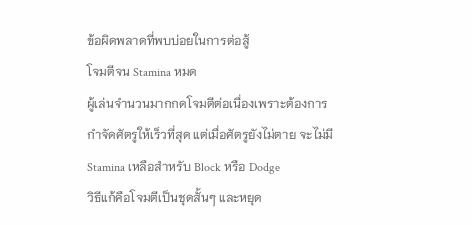ข้อผิดพลาดที่พบบ่อยในการต่อสู้
โจมตีจน Stamina หมด
ผู้เล่นจำนวนมากกดโจมตีต่อเนื่องเพราะต้องการกำจัดศัตรูให้เร็วที่สุด แต่เมื่อศัตรูยังไม่ตาย จะไม่มี Stamina เหลือสำหรับ Block หรือ Dodge
วิธีแก้คือโจมตีเป็นชุดสั้นๆ และหยุด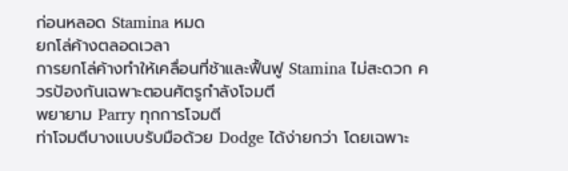ก่อนหลอด Stamina หมด
ยกโล่ค้างตลอดเวลา
การยกโล่ค้างทำให้เคลื่อนที่ช้าและฟื้นฟู Stamina ไม่สะดวก ควรป้องกันเฉพาะตอนศัตรูกำลังโจมตี
พยายาม Parry ทุกการโจมตี
ท่าโจมตีบางแบบรับมือด้วย Dodge ได้ง่ายกว่า โดยเฉพาะ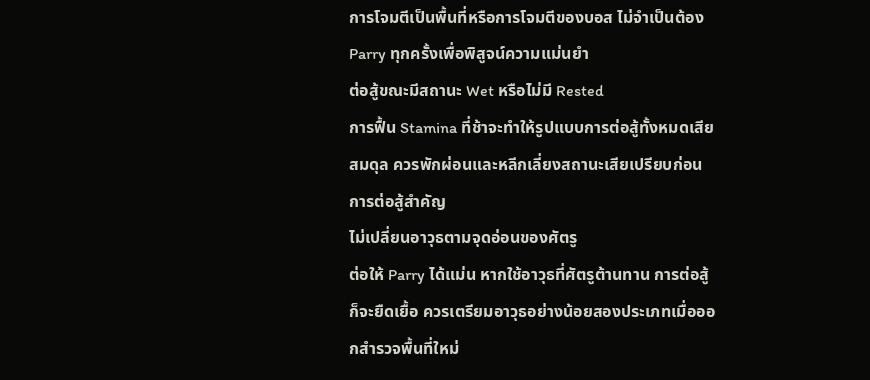การโจมตีเป็นพื้นที่หรือการโจมตีของบอส ไม่จำเป็นต้อง Parry ทุกครั้งเพื่อพิสูจน์ความแม่นยำ
ต่อสู้ขณะมีสถานะ Wet หรือไม่มี Rested
การฟื้น Stamina ที่ช้าจะทำให้รูปแบบการต่อสู้ทั้งหมดเสียสมดุล ควรพักผ่อนและหลีกเลี่ยงสถานะเสียเปรียบก่อนการต่อสู้สำคัญ
ไม่เปลี่ยนอาวุธตามจุดอ่อนของศัตรู
ต่อให้ Parry ได้แม่น หากใช้อาวุธที่ศัตรูต้านทาน การต่อสู้ก็จะยืดเยื้อ ควรเตรียมอาวุธอย่างน้อยสองประเภทเมื่อออกสำรวจพื้นที่ใหม่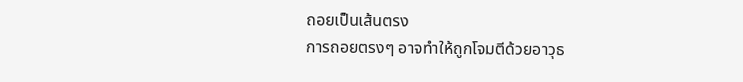ถอยเป็นเส้นตรง
การถอยตรงๆ อาจทำให้ถูกโจมตีด้วยอาวุธ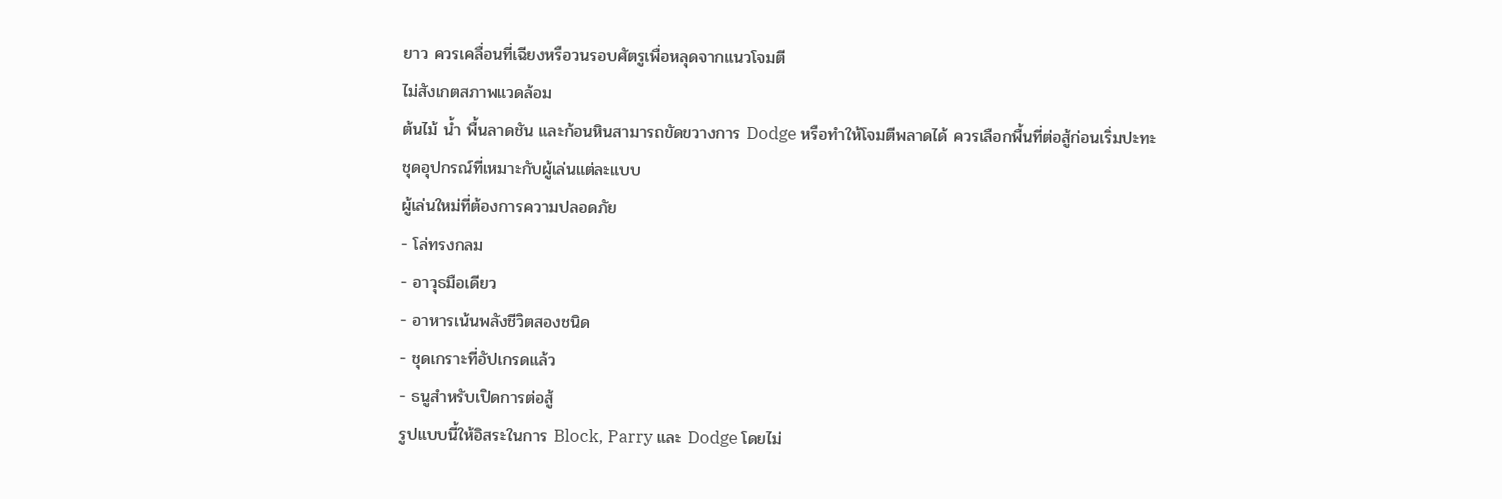ยาว ควรเคลื่อนที่เฉียงหรือวนรอบศัตรูเพื่อหลุดจากแนวโจมตี
ไม่สังเกตสภาพแวดล้อม
ต้นไม้ น้ำ พื้นลาดชัน และก้อนหินสามารถขัดขวางการ Dodge หรือทำให้โจมตีพลาดได้ ควรเลือกพื้นที่ต่อสู้ก่อนเริ่มปะทะ
ชุดอุปกรณ์ที่เหมาะกับผู้เล่นแต่ละแบบ
ผู้เล่นใหม่ที่ต้องการความปลอดภัย
- โล่ทรงกลม
- อาวุธมือเดียว
- อาหารเน้นพลังชีวิตสองชนิด
- ชุดเกราะที่อัปเกรดแล้ว
- ธนูสำหรับเปิดการต่อสู้
รูปแบบนี้ให้อิสระในการ Block, Parry และ Dodge โดยไม่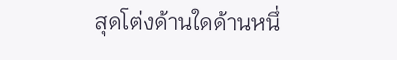สุดโต่งด้านใดด้านหนึ่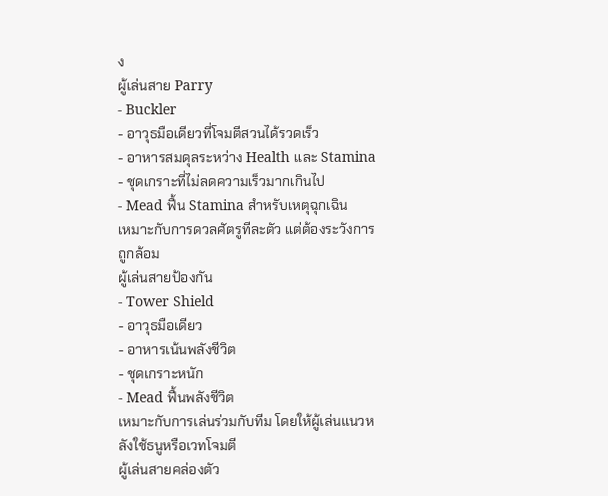ง
ผู้เล่นสาย Parry
- Buckler
- อาวุธมือเดียวที่โจมตีสวนได้รวดเร็ว
- อาหารสมดุลระหว่าง Health และ Stamina
- ชุดเกราะที่ไม่ลดความเร็วมากเกินไป
- Mead ฟื้น Stamina สำหรับเหตุฉุกเฉิน
เหมาะกับการดวลศัตรูทีละตัว แต่ต้องระวังการถูกล้อม
ผู้เล่นสายป้องกัน
- Tower Shield
- อาวุธมือเดียว
- อาหารเน้นพลังชีวิต
- ชุดเกราะหนัก
- Mead ฟื้นพลังชีวิต
เหมาะกับการเล่นร่วมกับทีม โดยให้ผู้เล่นแนวหลังใช้ธนูหรือเวทโจมตี
ผู้เล่นสายคล่องตัว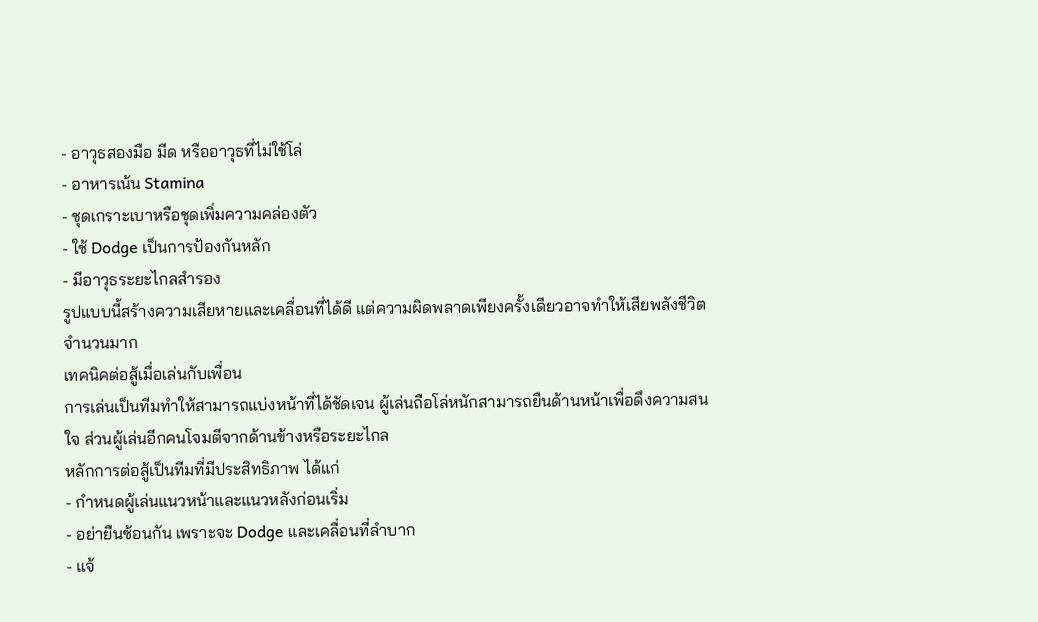- อาวุธสองมือ มีด หรืออาวุธที่ไม่ใช้โล่
- อาหารเน้น Stamina
- ชุดเกราะเบาหรือชุดเพิ่มความคล่องตัว
- ใช้ Dodge เป็นการป้องกันหลัก
- มีอาวุธระยะไกลสำรอง
รูปแบบนี้สร้างความเสียหายและเคลื่อนที่ได้ดี แต่ความผิดพลาดเพียงครั้งเดียวอาจทำให้เสียพลังชีวิตจำนวนมาก
เทคนิคต่อสู้เมื่อเล่นกับเพื่อน
การเล่นเป็นทีมทำให้สามารถแบ่งหน้าที่ได้ชัดเจน ผู้เล่นถือโล่หนักสามารถยืนด้านหน้าเพื่อดึงความสนใจ ส่วนผู้เล่นอีกคนโจมตีจากด้านข้างหรือระยะไกล
หลักการต่อสู้เป็นทีมที่มีประสิทธิภาพ ได้แก่
- กำหนดผู้เล่นแนวหน้าและแนวหลังก่อนเริ่ม
- อย่ายืนซ้อนกัน เพราะจะ Dodge และเคลื่อนที่ลำบาก
- แจ้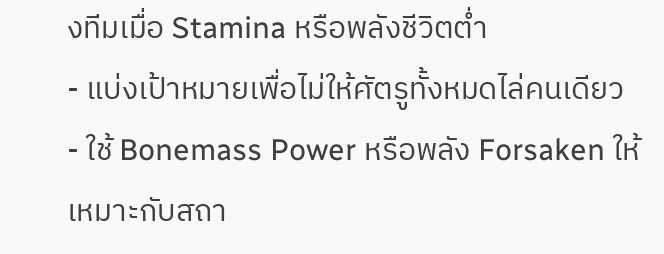งทีมเมื่อ Stamina หรือพลังชีวิตต่ำ
- แบ่งเป้าหมายเพื่อไม่ให้ศัตรูทั้งหมดไล่คนเดียว
- ใช้ Bonemass Power หรือพลัง Forsaken ให้เหมาะกับสถา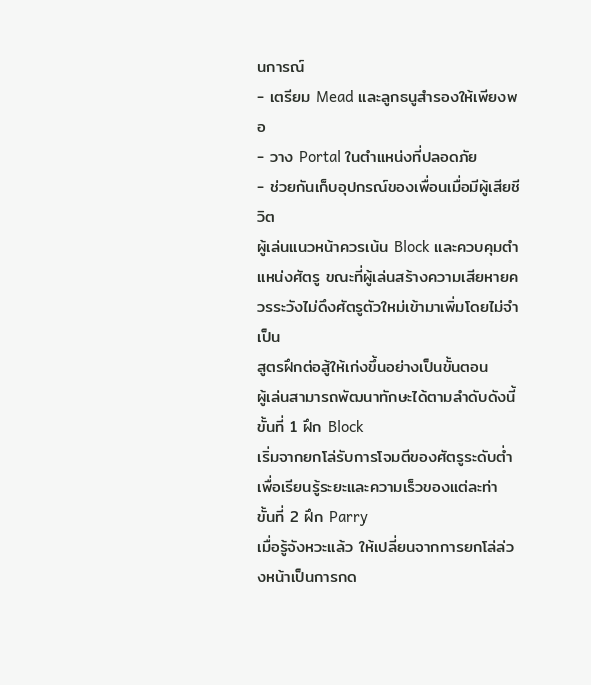นการณ์
- เตรียม Mead และลูกธนูสำรองให้เพียงพอ
- วาง Portal ในตำแหน่งที่ปลอดภัย
- ช่วยกันเก็บอุปกรณ์ของเพื่อนเมื่อมีผู้เสียชีวิต
ผู้เล่นแนวหน้าควรเน้น Block และควบคุมตำแหน่งศัตรู ขณะที่ผู้เล่นสร้างความเสียหายควรระวังไม่ดึงศัตรูตัวใหม่เข้ามาเพิ่มโดยไม่จำเป็น
สูตรฝึกต่อสู้ให้เก่งขึ้นอย่างเป็นขั้นตอน
ผู้เล่นสามารถพัฒนาทักษะได้ตามลำดับดังนี้
ขั้นที่ 1 ฝึก Block
เริ่มจากยกโล่รับการโจมตีของศัตรูระดับต่ำ เพื่อเรียนรู้ระยะและความเร็วของแต่ละท่า
ขั้นที่ 2 ฝึก Parry
เมื่อรู้จังหวะแล้ว ให้เปลี่ยนจากการยกโล่ล่วงหน้าเป็นการกด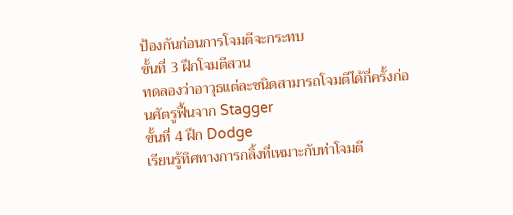ป้องกันก่อนการโจมตีจะกระทบ
ขั้นที่ 3 ฝึกโจมตีสวน
ทดลองว่าอาวุธแต่ละชนิดสามารถโจมตีได้กี่ครั้งก่อนศัตรูฟื้นจาก Stagger
ขั้นที่ 4 ฝึก Dodge
เรียนรู้ทิศทางการกลิ้งที่เหมาะกับท่าโจมตี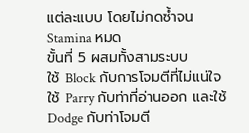แต่ละแบบ โดยไม่กดซ้ำจน Stamina หมด
ขั้นที่ 5 ผสมทั้งสามระบบ
ใช้ Block กับการโจมตีที่ไม่แน่ใจ ใช้ Parry กับท่าที่อ่านออก และใช้ Dodge กับท่าโจมตี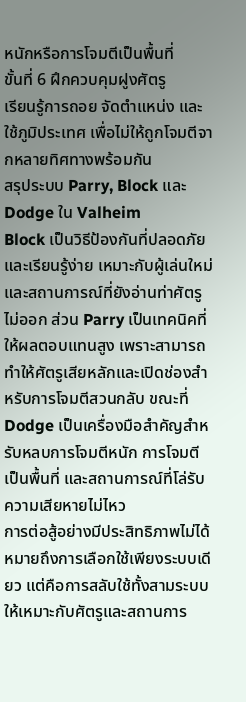หนักหรือการโจมตีเป็นพื้นที่
ขั้นที่ 6 ฝึกควบคุมฝูงศัตรู
เรียนรู้การถอย จัดตำแหน่ง และใช้ภูมิประเทศ เพื่อไม่ให้ถูกโจมตีจากหลายทิศทางพร้อมกัน
สรุประบบ Parry, Block และ Dodge ใน Valheim
Block เป็นวิธีป้องกันที่ปลอดภัยและเรียนรู้ง่าย เหมาะกับผู้เล่นใหม่และสถานการณ์ที่ยังอ่านท่าศัตรูไม่ออก ส่วน Parry เป็นเทคนิคที่ให้ผลตอบแทนสูง เพราะสามารถทำให้ศัตรูเสียหลักและเปิดช่องสำหรับการโจมตีสวนกลับ ขณะที่ Dodge เป็นเครื่องมือสำคัญสำหรับหลบการโจมตีหนัก การโจมตีเป็นพื้นที่ และสถานการณ์ที่โล่รับความเสียหายไม่ไหว
การต่อสู้อย่างมีประสิทธิภาพไม่ได้หมายถึงการเลือกใช้เพียงระบบเดียว แต่คือการสลับใช้ทั้งสามระบบให้เหมาะกับศัตรูและสถานการ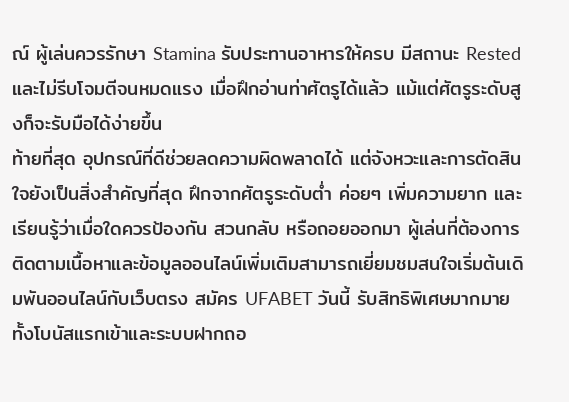ณ์ ผู้เล่นควรรักษา Stamina รับประทานอาหารให้ครบ มีสถานะ Rested และไม่รีบโจมตีจนหมดแรง เมื่อฝึกอ่านท่าศัตรูได้แล้ว แม้แต่ศัตรูระดับสูงก็จะรับมือได้ง่ายขึ้น
ท้ายที่สุด อุปกรณ์ที่ดีช่วยลดความผิดพลาดได้ แต่จังหวะและการตัดสินใจยังเป็นสิ่งสำคัญที่สุด ฝึกจากศัตรูระดับต่ำ ค่อยๆ เพิ่มความยาก และเรียนรู้ว่าเมื่อใดควรป้องกัน สวนกลับ หรือถอยออกมา ผู้เล่นที่ต้องการติดตามเนื้อหาและข้อมูลออนไลน์เพิ่มเติมสามารถเยี่ยมชมสนใจเริ่มต้นเดิมพันออนไลน์กับเว็บตรง สมัคร UFABET วันนี้ รับสิทธิพิเศษมากมาย ทั้งโบนัสแรกเข้าและระบบฝากถอ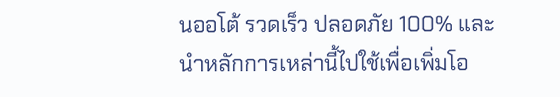นออโต้ รวดเร็ว ปลอดภัย 100% และนำหลักการเหล่านี้ไปใช้เพื่อเพิ่มโอ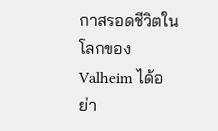กาสรอดชีวิตในโลกของ Valheim ได้อย่า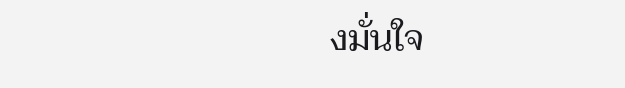งมั่นใจ